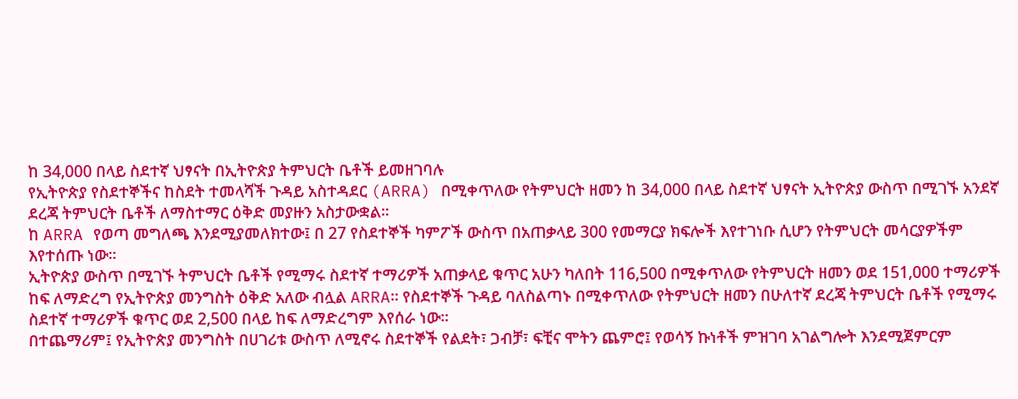ከ 34,000 በላይ ስደተኛ ህፃናት በኢትዮጵያ ትምህርት ቤቶች ይመዘገባሉ
የኢትዮጵያ የስደተኞችና ከስደት ተመላሻች ጉዳይ አስተዳደር (ARRA) በሚቀጥለው የትምህርት ዘመን ከ 34,000 በላይ ስደተኛ ህፃናት ኢትዮጵያ ውስጥ በሚገኙ አንደኛ ደረጃ ትምህርት ቤቶች ለማስተማር ዕቅድ መያዙን አስታውቋል፡፡
ከ ARRA የወጣ መግለጫ እንደሚያመለክተው፤ በ 27 የስደተኞች ካምፖች ውስጥ በአጠቃላይ 300 የመማርያ ክፍሎች እየተገነቡ ሲሆን የትምህርት መሳርያዎችም እየተሰጡ ነው፡፡
ኢትዮጵያ ውስጥ በሚገኙ ትምህርት ቤቶች የሚማሩ ስደተኛ ተማሪዎች አጠቃላይ ቁጥር አሁን ካለበት 116,500 በሚቀጥለው የትምህርት ዘመን ወደ 151,000 ተማሪዎች ከፍ ለማድረግ የኢትዮጵያ መንግስት ዕቅድ አለው ብሏል ARRA፡፡ የስደተኞች ጉዳይ ባለስልጣኑ በሚቀጥለው የትምህርት ዘመን በሁለተኛ ደረጃ ትምህርት ቤቶች የሚማሩ ስደተኛ ተማሪዎች ቁጥር ወደ 2,500 በላይ ከፍ ለማድረግም እየሰራ ነው፡፡
በተጨማሪም፤ የኢትዮጵያ መንግስት በሀገሪቱ ውስጥ ለሚኖሩ ስደተኞች የልደት፣ ጋብቻ፣ ፍቺና ሞትን ጨምሮ፤ የወሳኝ ኩነቶች ምዝገባ አገልግሎት እንደሚጀምርም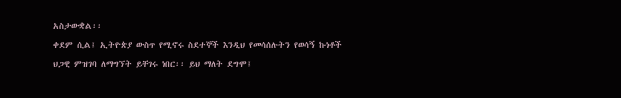አስታውቋል፡፡
ቀደም ሲል፤ ኢትዮጵያ ውስጥ የሚኖሩ ስደተኞች እንዲህ የመሳሰሉትን የወሳኝ ኩነቶች ህጋዊ ምዝገባ ለማግኘት ይቸገሩ ነበር፡፡ ይህ ማለት ደግሞ፤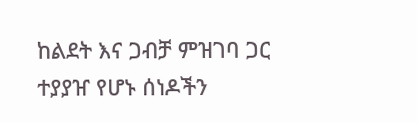ከልደት እና ጋብቻ ምዝገባ ጋር ተያያዠ የሆኑ ሰነዶችን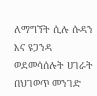ለማግኘት ሲሉ ሱዳን እና ዩጋንዳ ወደመሳሰሉት ሀገራት በህገወጥ መንገድ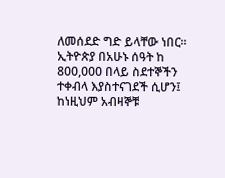ለመሰደድ ግድ ይላቸው ነበር፡፡
ኢትዮጵያ በአሁኑ ሰዓት ከ 800,000 በላይ ስደተኞችን ተቀብላ እያስተናገደች ሲሆን፤ ከነዚህም አብዛኞቹ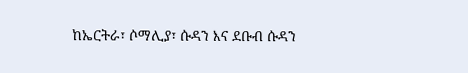ከኤርትራ፣ ሶማሊያ፣ ሱዳን እና ደቡብ ሱዳን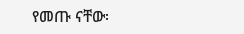የመጡ ናቸው፡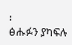፡
ፅሑፉን ያካፍሉ